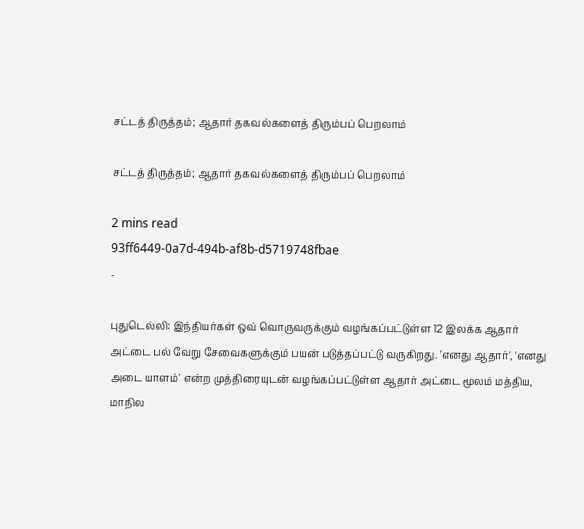சட்டத் திருத்தம்; ஆதார் தகவல்களைத் திரும்பப் பெறலாம்

சட்டத் திருத்தம்; ஆதார் தகவல்களைத் திரும்பப் பெறலாம்

2 mins read
93ff6449-0a7d-494b-af8b-d5719748fbae
-

புதுடெல்லி: இந்தியர்கள் ஒவ் வொருவருக்கும் வழங்கப்பட்டுள்ள 12 இலக்க ஆதார் அட்டை பல் வேறு சேவைகளுக்கும் பயன் படுத்தப்பட்டு வருகிறது. 'எனது ஆதார்', 'எனது அடை யாளம்' என்ற முத்திரையுடன் வழங்கப்பட்டுள்ள ஆதார் அட்டை மூலம் மத்திய, மாநில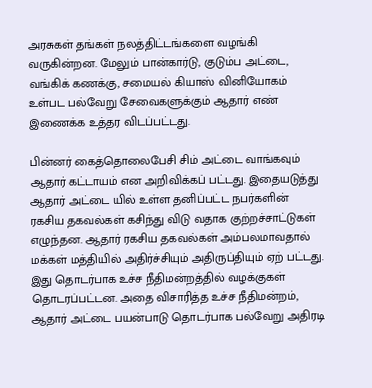அரசுகள் தங்கள் நலத்திட்டங்களை வழங்கி வருகின்றன. மேலும் பான்கார்டு, குடும்ப அட்டை, வங்கிக் கணக்கு, சமையல் கியாஸ் வினியோகம் உள்பட பல்வேறு சேவைகளுக்கும் ஆதார் எண் இணைக்க உத்தர விடப்பட்டது.

பின்னர் கைத்தொலைபேசி சிம் அட்டை வாங்கவும் ஆதார் கட்டாயம் என அறிவிக்கப் பட்டது. இதையடுத்து ஆதார் அட்டை யில் உள்ள தனிப்பட்ட நபர்களின் ரகசிய தகவல்கள் கசிந்து விடு வதாக குற்றச்சாட்டுகள் எழுந்தன. ஆதார் ரகசிய தகவல்கள் அம்பலமாவதால் மக்கள் மத்தியில் அதிர்ச்சியும் அதிருப்தியும் ஏற் பட்டது. இது தொடர்பாக உச்ச நீதிமன்றத்தில் வழக்குகள் தொடரப்பட்டன. அதை விசாரித்த உச்ச நீதிமன்றம், ஆதார் அட்டை பயன்பாடு தொடர்பாக பல்வேறு அதிரடி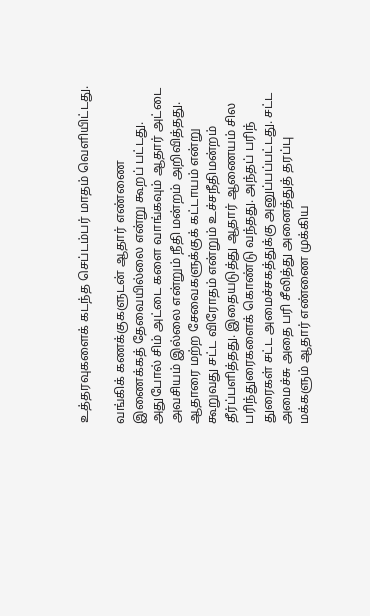உத்தரவுகளைக் கடந்த செப்டம்பர் மாதம் வெளியிட்டது.

வங்கிக் கணக்குகளுடன் ஆதார் எண்ணை இணைக்கத் தேவையில்லை என்று கூறப் பட்டது. அதுபோல் சிம் அட்டை களை வாங்கவும் ஆதார் அட்டை அவசியம் இல்லை என்றும் நீதி மன்றம் அறிவித்தது. ஆதாரை மற்ற சேவைகளுக்குக் கட்டாயம் என்று கூறுவது சட்ட விரோதம் என்றும் உச்சநீதிமன்றம் தீர்ப்பளித்தது. இதையடுத்து ஆதார் ஆணையம் சில பரிந்துரைகளைக் கொண்டு வந்தது. அந்தப் பரிந் துரைகள் சட்ட அமைச்சகத்துக்கு அனுப்பப்பட்டது. சட்ட அமைச்சு அதை பரி சீலித்து அனைத்துத் தரப்பு மக்களும் ஆதார் எண்ணை முக்கிய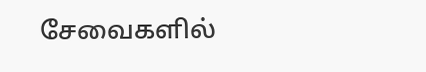சேவைகளில்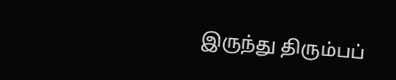இருந்து திரும்பப்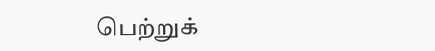பெற்றுக்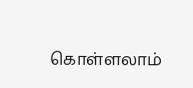கொள்ளலாம்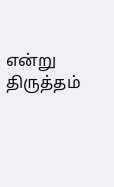என்று திருத்தம்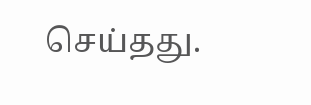செய்தது.